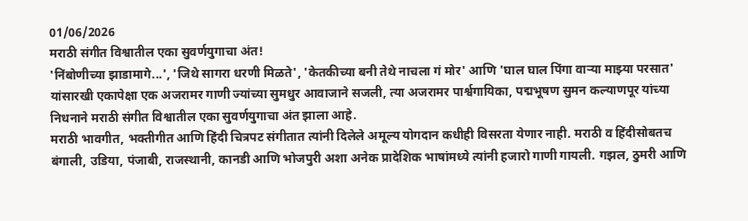01/06/2026
मराठी संगीत विश्वातील एका सुवर्णयुगाचा अंत!
'निंबोणीच्या झाडामागे...', 'जिथे सागरा धरणी मिळते', 'केतकीच्या बनी तेथे नाचला गं मोर' आणि 'घाल घाल पिंगा वाऱ्या माझ्या परसात' यांसारखी एकापेक्षा एक अजरामर गाणी ज्यांच्या सुमधुर आवाजाने सजली, त्या अजरामर पार्श्वगायिका, पद्मभूषण सुमन कल्याणपूर यांच्या निधनाने मराठी संगीत विश्वातील एका सुवर्णयुगाचा अंत झाला आहे.
मराठी भावगीत, भक्तीगीत आणि हिंदी चित्रपट संगीतात त्यांनी दिलेले अमूल्य योगदान कधीही विसरता येणार नाही. मराठी व हिंदीसोबतच बंगाली, उडिया, पंजाबी, राजस्थानी, कानडी आणि भोजपुरी अशा अनेक प्रादेशिक भाषांमध्ये त्यांनी हजारो गाणी गायली. गझल, ठुमरी आणि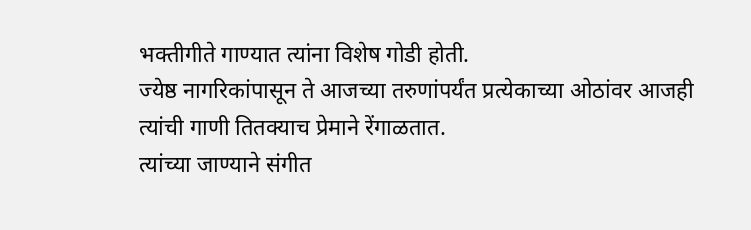भक्तीगीते गाण्यात त्यांना विशेष गोडी होती.
ज्येष्ठ नागरिकांपासून ते आजच्या तरुणांपर्यंत प्रत्येकाच्या ओठांवर आजही त्यांची गाणी तितक्याच प्रेमाने रेंगाळतात.
त्यांच्या जाण्याने संगीत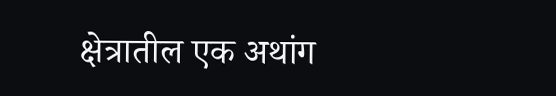क्षेत्रातील एक अथांग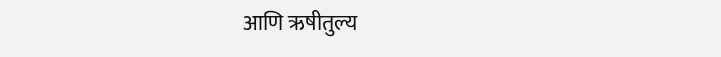आणि ऋषीतुल्य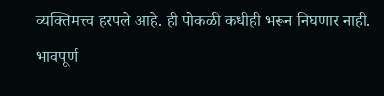व्यक्तिमत्त्व हरपले आहे. ही पोकळी कधीही भरून निघणार नाही.
भावपूर्ण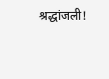श्रद्धांजली!